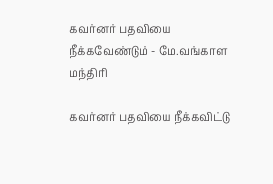கவர்னர் பதவியை நீக்கவேண்டும் - மே.வங்காள மந்திரி

கவர்னர் பதவியை நீக்கவிட்டு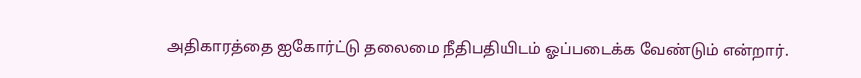அதிகாரத்தை ஐகோர்ட்டு தலைமை நீதிபதியிடம் ஓப்படைக்க வேண்டும் என்றார்.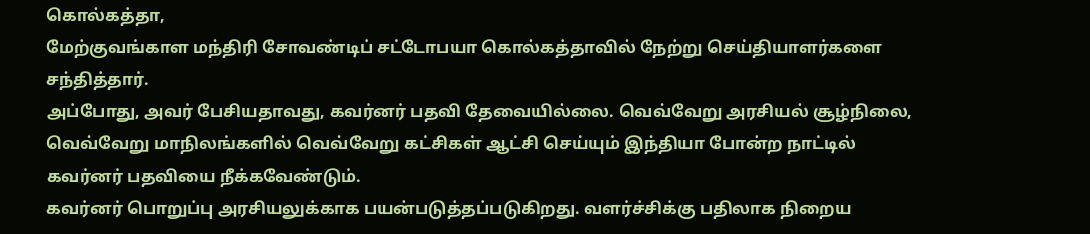கொல்கத்தா,
மேற்குவங்காள மந்திரி சோவண்டிப் சட்டோபயா கொல்கத்தாவில் நேற்று செய்தியாளர்களை சந்தித்தார்.
அப்போது, அவர் பேசியதாவது, கவர்னர் பதவி தேவையில்லை. வெவ்வேறு அரசியல் சூழ்நிலை, வெவ்வேறு மாநிலங்களில் வெவ்வேறு கட்சிகள் ஆட்சி செய்யும் இந்தியா போன்ற நாட்டில் கவர்னர் பதவியை நீக்கவேண்டும்.
கவர்னர் பொறுப்பு அரசியலுக்காக பயன்படுத்தப்படுகிறது. வளர்ச்சிக்கு பதிலாக நிறைய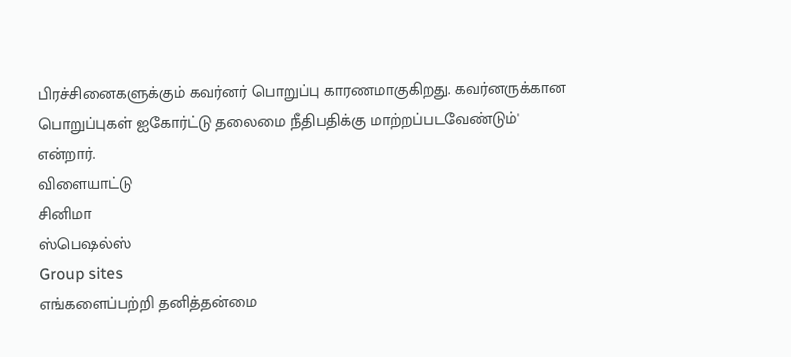பிரச்சினைகளுக்கும் கவர்னர் பொறுப்பு காரணமாகுகிறது. கவர்னருக்கான பொறுப்புகள் ஐகோர்ட்டு தலைமை நீதிபதிக்கு மாற்றப்படவேண்டும்' என்றார்.
விளையாட்டு
சினிமா
ஸ்பெஷல்ஸ்
Group sites
எங்களைப்பற்றி தனித்தன்மை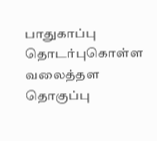பாதுகாப்பு தொடர்புகொள்ள வலைத்தள தொகுப்பு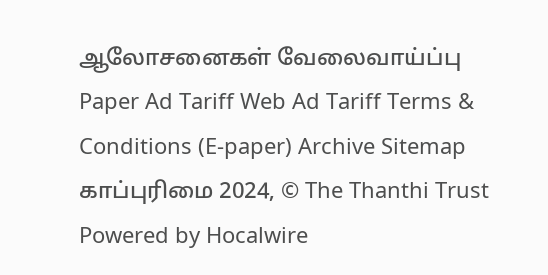ஆலோசனைகள் வேலைவாய்ப்பு
Paper Ad Tariff Web Ad Tariff Terms & Conditions (E-paper) Archive Sitemap
காப்புரிமை 2024, © The Thanthi Trust Powered by Hocalwire